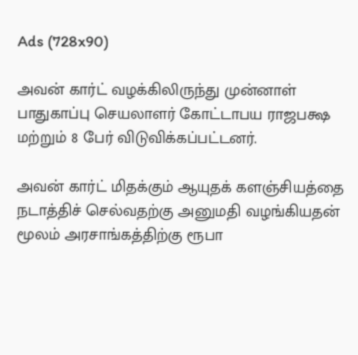Ads (728x90)

அவன் கார்ட் வழக்கிலிருந்து முன்னாள் பாதுகாப்பு செயலாளர் கோட்டாபய ராஜபக்ஷ மற்றும் 8 பேர் விடுவிக்கப்பட்டனர்.

அவன் கார்ட் மிதக்கும் ஆயுதக் களஞ்சியத்தை நடாத்திச் செல்வதற்கு அனுமதி வழங்கியதன் மூலம் அரசாங்கத்திற்கு ரூபா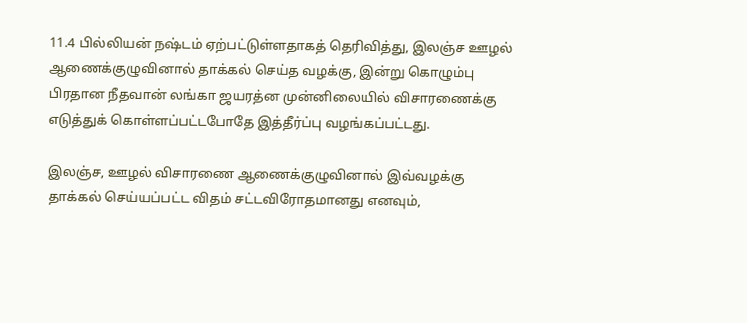11.4 பில்லியன் நஷ்டம் ஏற்பட்டுள்ளதாகத் தெரிவித்து, இலஞ்ச ஊழல் ஆணைக்குழுவினால் தாக்கல் செய்த வழக்கு, இன்று கொழும்பு பிரதான நீதவான் லங்கா ஜயரத்ன முன்னிலையில் விசாரணைக்கு எடுத்துக் கொள்ளப்பட்டபோதே இத்தீர்ப்பு வழங்கப்பட்டது.

இலஞ்ச, ஊழல் விசாரணை ஆணைக்குழுவினால் இவ்வழக்கு தாக்கல் செய்யப்பட்ட விதம் சட்டவிரோதமானது எனவும்,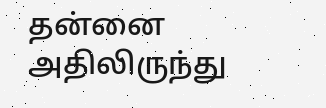தன்னை அதிலிருந்து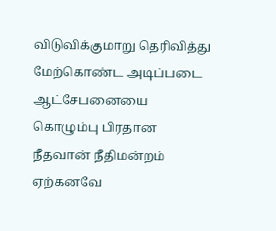விடுவிக்குமாறு தெரிவித்து மேற்கொண்ட அடிப்படை ஆட்சேபனையை கொழும்பு பிரதான நீதவான் நீதிமன்றம் ஏற்கனவே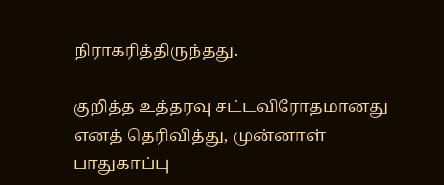நிராகரித்திருந்தது.

குறித்த உத்தரவு சட்டவிரோதமானது எனத் தெரிவித்து, முன்னாள் பாதுகாப்பு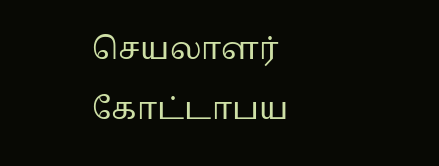செயலாளர் கோட்டாபய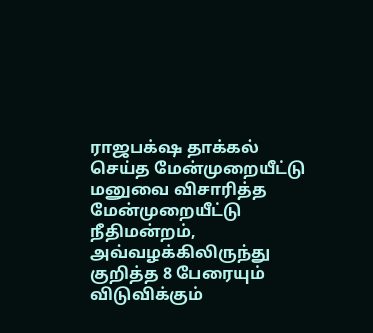ராஜபக்‌ஷ தாக்கல் செய்த மேன்முறையீட்டு மனுவை விசாரித்த மேன்முறையீட்டு நீதிமன்றம், அவ்வழக்கிலிருந்து குறித்த 8 பேரையும் விடுவிக்கும்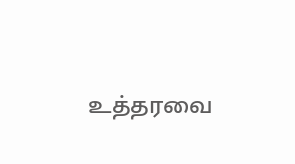உத்தரவை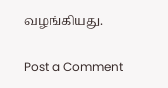வழங்கியது.

Post a Comment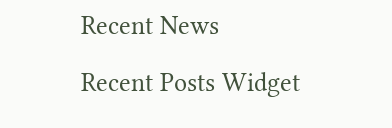Recent News

Recent Posts Widget